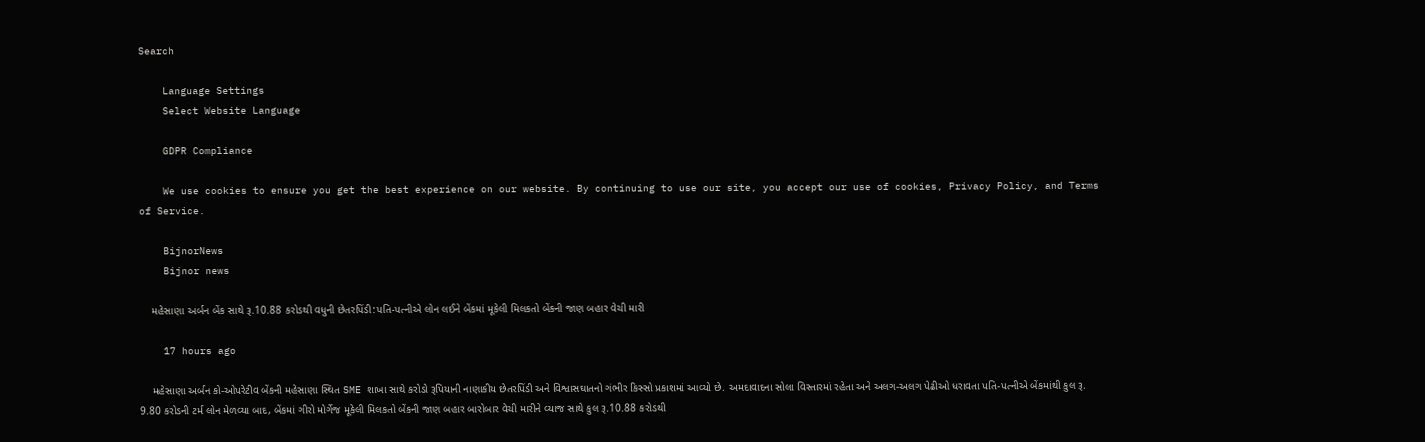Search

    Language Settings
    Select Website Language

    GDPR Compliance

    We use cookies to ensure you get the best experience on our website. By continuing to use our site, you accept our use of cookies, Privacy Policy, and Terms of Service.

    BijnorNews
    Bijnor news

    મહેસાણા અર્બન બેંક સાથે રૂ.10.88 કરોડથી વધુની છેતરપિંડી:પતિ-પત્નીએ લોન લઈને બેંકમાં મૂકેલી મિલકતો બેંકની જાણ બહાર વેચી મારી

    17 hours ago

    મહેસાણા અર્બન કો-ઓપરેટીવ બેંકની મહેસાણા સ્થિત SME શાખા સાથે કરોડો રૂપિયાની નાણાકીય છેતરપિંડી અને વિશ્વાસઘાતનો ગંભીર કિસ્સો પ્રકાશમાં આવ્યો છે. અમદાવાદના સોલા વિસ્તારમાં રહેતા અને અલગ-અલગ પેઢીઓ ધરાવતા પતિ-પત્નીએ બેંકમાંથી કુલ રૂ. 9.80 કરોડની ટર્મ લોન મેળવ્યા બાદ, બેંકમાં ગીરો મોર્ગેજ મૂકેલી મિલકતો બેંકની જાણ બહાર બારોબાર વેચી મારીને વ્યાજ સાથે કુલ રૂ.10.88 કરોડથી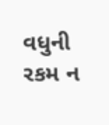વધુની રકમ ન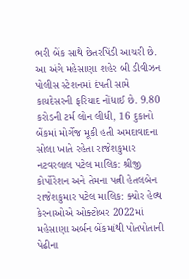ભરી બેંક સાથે છેતરપિંડી આચરી છે. આ અંગે મહેસાણા શહેર બી ડીવીઝન પોલીસ સ્ટેશનમાં દંપતી સામે કાયદેસરની ફરિયાદ નોંધાઈ છે. 9.80 કરોડની ટર્મ લોન લીધી, 16 દુકાનો બેંકમાં મોર્ગેજ મૂકી હતી અમદાવાદના સોલા ખાતે રહેતા રાજેશકુમાર નટવરલાલ પટેલ માલિક: શ્રીજી કોર્પોરેશન અને તેમના પત્ની હેતલબેન રાજેશકુમાર પટેલ માલિક: ક્યોર હેલ્થ કેરનાઓએ ઓક્ટોબર 2022માં મહેસાણા અર્બન બેંકમાંથી પોતપોતાની પેઢીના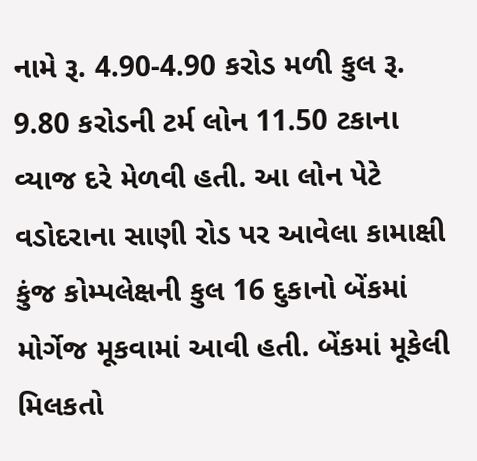નામે રૂ. 4.90-4.90 કરોડ મળી કુલ રૂ. 9.80 કરોડની ટર્મ લોન 11.50 ટકાના વ્યાજ દરે મેળવી હતી. આ લોન પેટે વડોદરાના સાણી રોડ પર આવેલા કામાક્ષી કુંજ કોમ્પલેક્ષની કુલ 16 દુકાનો બેંકમાં મોર્ગેજ મૂકવામાં આવી હતી. બેંકમાં મૂકેલી મિલકતો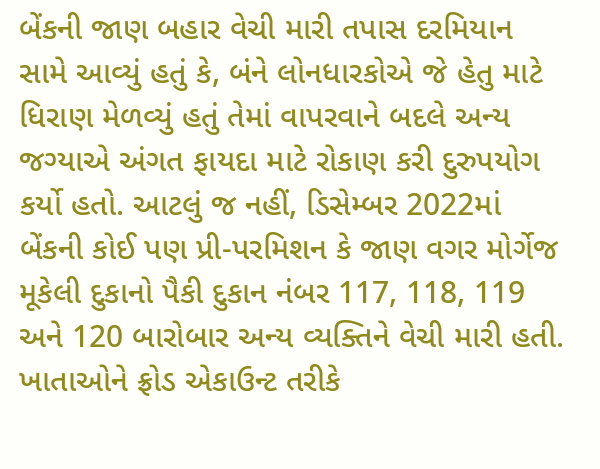બેંકની જાણ બહાર વેચી મારી તપાસ દરમિયાન સામે આવ્યું હતું કે, બંને લોનધારકોએ જે હેતુ માટે ધિરાણ મેળવ્યું હતું તેમાં વાપરવાને બદલે અન્ય જગ્યાએ અંગત ફાયદા માટે રોકાણ કરી દુરુપયોગ કર્યો હતો. આટલું જ નહીં, ડિસેમ્બર 2022માં બેંકની કોઈ પણ પ્રી-પરમિશન કે જાણ વગર મોર્ગેજ મૂકેલી દુકાનો પૈકી દુકાન નંબર 117, 118, 119 અને 120 બારોબાર અન્ય વ્યક્તિને વેચી મારી હતી. ખાતાઓને ફ્રોડ એકાઉન્ટ તરીકે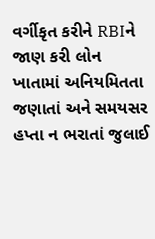વર્ગીકૃત કરીને RBIને જાણ કરી લોન ખાતામાં અનિયમિતતા જણાતાં અને સમયસર હપ્તા ન ભરાતાં જુલાઈ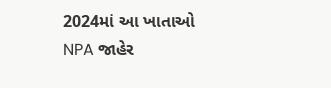2024માં આ ખાતાઓ NPA જાહેર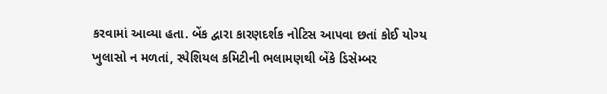કરવામાં આવ્યા હતા. બેંક દ્વારા કારણદર્શક નોટિસ આપવા છતાં કોઈ યોગ્ય ખુલાસો ન મળતાં, સ્પેશિયલ કમિટીની ભલામણથી બેંકે ડિસેમ્બર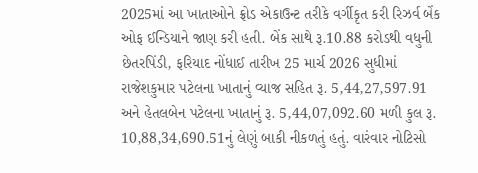2025માં આ ખાતાઓને ફ્રોડ એકાઉન્ટ તરીકે વર્ગીકૃત કરી રિઝર્વ બેંક ઓફ ઈન્ડિયાને જાણ કરી હતી. બેંક સાથે રૂ.10.88 કરોડથી વધુની છેતરપિંડી, ફરિયાદ નોંધાઈ તારીખ 25 માર્ચ 2026 સુધીમાં રાજેશકુમાર પટેલના ખાતાનું વ્યાજ સહિત રૂ. 5,44,27,597.91 અને હેતલબેન પટેલના ખાતાનું રૂ. 5,44,07,092.60 મળી કુલ રૂ. 10,88,34,690.51નું લેણું બાકી નીકળતું હતું. વારંવાર નોટિસો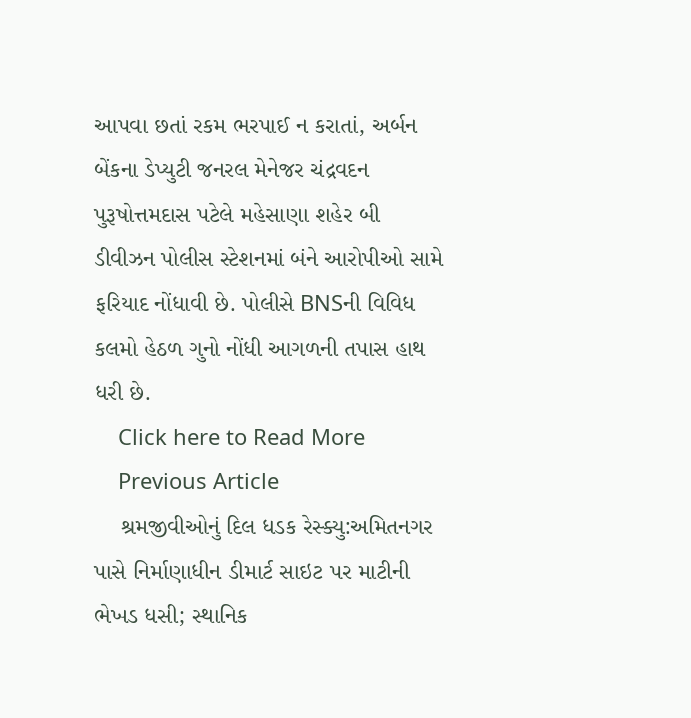આપવા છતાં રકમ ભરપાઈ ન કરાતાં, અર્બન બેંકના ડેપ્યુટી જનરલ મેનેજર ચંદ્રવદન પુરૂષોત્તમદાસ પટેલે મહેસાણા શહેર બી ડીવીઝન પોલીસ સ્ટેશનમાં બંને આરોપીઓ સામે ફરિયાદ નોંધાવી છે. પોલીસે BNSની વિવિધ કલમો હેઠળ ગુનો નોંધી આગળની તપાસ હાથ ધરી છે.
    Click here to Read More
    Previous Article
    શ્રમજીવીઓનું દિલ ધડક રેસ્ક્યુ:અમિતનગર પાસે નિર્માણાધીન ડીમાર્ટ સાઇટ પર માટીની ભેખડ ધસી; સ્થાનિક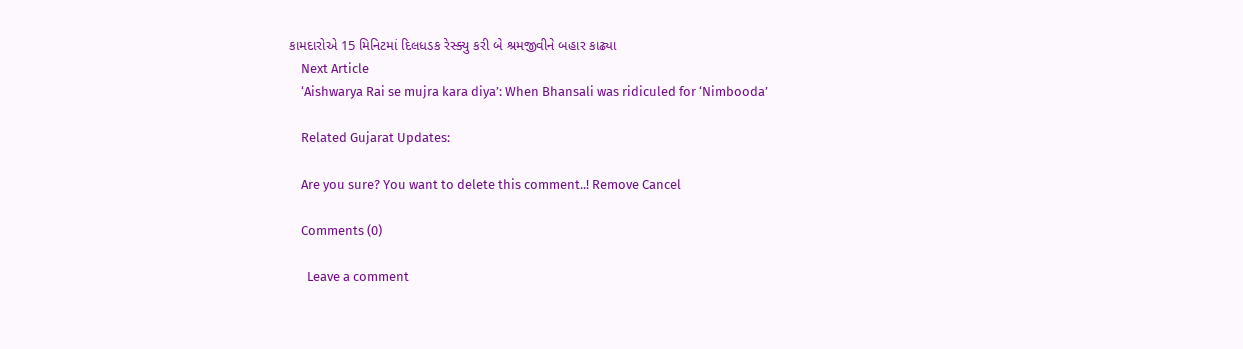કામદારોએ 15 મિનિટમાં દિલધડક રેસ્ક્યુ કરી બે શ્રમજીવીને બહાર કાઢ્યા
    Next Article
    ‘Aishwarya Rai se mujra kara diya’: When Bhansali was ridiculed for ‘Nimbooda’

    Related Gujarat Updates:

    Are you sure? You want to delete this comment..! Remove Cancel

    Comments (0)

      Leave a comment